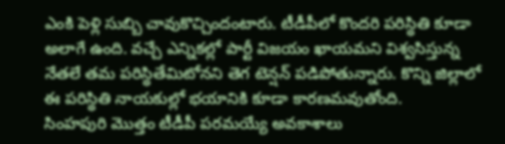ఎంకి పెళ్లి సుబ్బి చావుకొచ్చిందంటారు. టీడీపీలో కొందరి పరిస్థితి కూడా అలాగే ఉంది. వచ్చే ఎన్నికల్లో పార్టీ విజయం ఖాయమని విశ్వసిస్తున్న నేతలే తమ పరిస్థితేమిటోనని తెగ టెన్షన్ పడిపోతున్నారు. కొన్ని జిల్లాలో ఈ పరిస్థితి నాయకుల్లో భయానికి కూడా కారణమవుతోంది.
సింహపురి మొత్తం టీడీపీ పరమయ్యే అవకాశాలు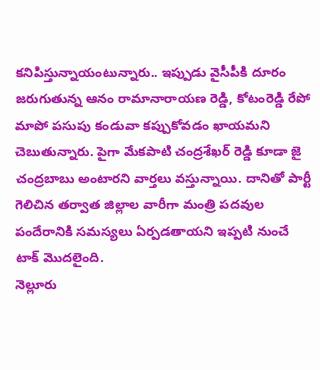కనిపిస్తున్నాయంటున్నారు.. ఇప్పుడు వైసీపీకి దూరం జరుగుతున్న ఆనం రామానారాయణ రెడ్డి, కోటంరెడ్డి రేపో మాపో పసుపు కండువా కప్పుకోవడం ఖాయమని చెబుతున్నారు. పైగా మేకపాటి చంద్రశేఖర్ రెడ్డి కూడా జై చంద్రబాబు అంటారని వార్తలు వస్తున్నాయి. దానితో పార్టీ గెలిచిన తర్వాత జిల్లాల వారీగా మంత్రి పదవుల పందేరానికి సమస్యలు ఏర్పడతాయని ఇప్పటి నుంచే టాక్ మొదలైంది.
నెల్లూరు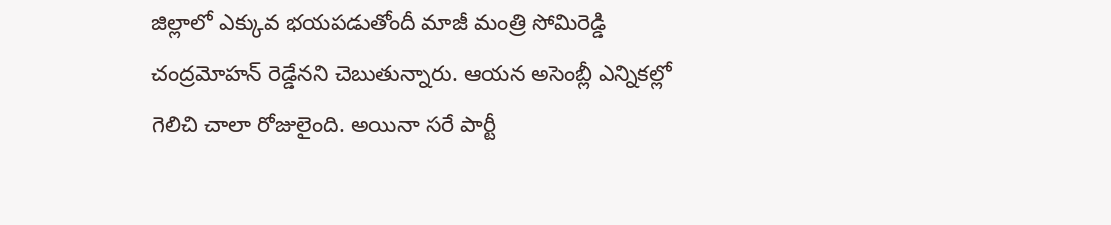జిల్లాలో ఎక్కువ భయపడుతోందీ మాజీ మంత్రి సోమిరెడ్డి చంద్రమోహన్ రెడ్డేనని చెబుతున్నారు. ఆయన అసెంబ్లీ ఎన్నికల్లో గెలిచి చాలా రోజులైంది. అయినా సరే పార్టీ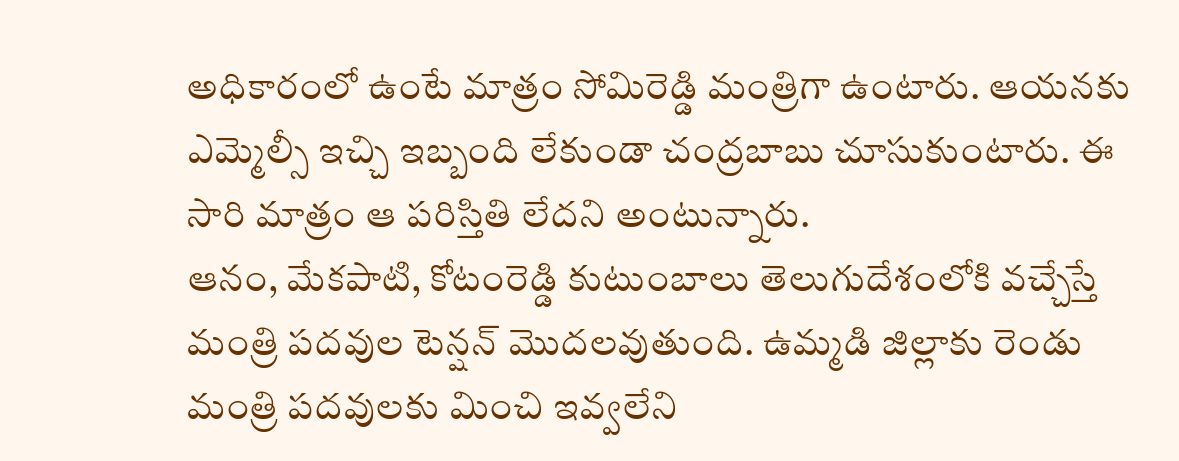అధికారంలో ఉంటే మాత్రం సోమిరెడ్డి మంత్రిగా ఉంటారు. ఆయనకు ఎమ్మెల్సీ ఇచ్చి ఇబ్బంది లేకుండా చంద్రబాబు చూసుకుంటారు. ఈ సారి మాత్రం ఆ పరిస్తితి లేదని అంటున్నారు.
ఆనం, మేకపాటి, కోటంరెడ్డి కుటుంబాలు తెలుగుదేశంలోకి వచ్చేస్తే మంత్రి పదవుల టెన్షన్ మొదలవుతుంది. ఉమ్మడి జిల్లాకు రెండు మంత్రి పదవులకు మించి ఇవ్వలేని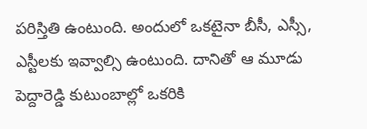పరిస్తితి ఉంటుంది. అందులో ఒకటైనా బీసీ, ఎస్సీ, ఎస్టీలకు ఇవ్వాల్సి ఉంటుంది. దానితో ఆ మూడు పెద్దారెడ్డి కుటుంబాల్లో ఒకరికి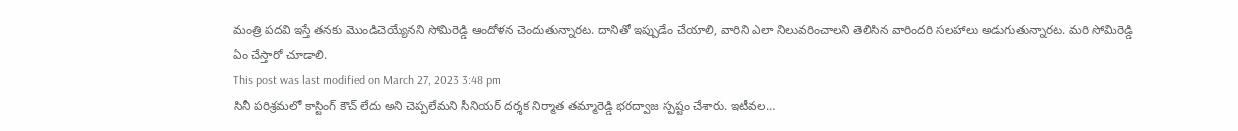మంత్రి పదవి ఇస్తే తనకు మొండిచెయ్యేనని సోమిరెడ్డి ఆందోళన చెందుతున్నారట. దానితో ఇప్పుడేం చేయాలి, వారిని ఎలా నిలువరించాలని తెలిసిన వారిందరి సలహాలు అడుగుతున్నారట. మరి సోమిరెడ్డి ఏం చేస్తారో చూడాలి.
This post was last modified on March 27, 2023 3:48 pm
సినీ పరిశ్రమలో కాస్టింగ్ కౌచ్ లేదు అని చెప్పలేమని సీనియర్ దర్శక నిర్మాత తమ్మారెడ్డి భరద్వాజ స్పష్టం చేశారు. ఇటీవల…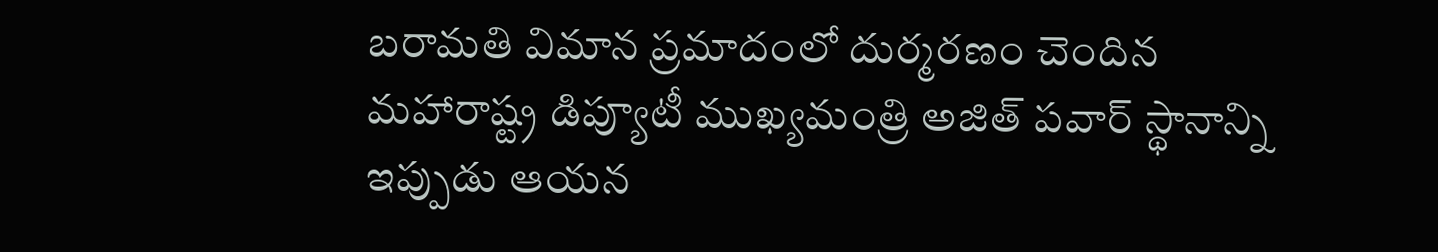బరామతి విమాన ప్రమాదంలో దుర్మరణం చెందిన మహారాష్ట్ర డిప్యూటీ ముఖ్యమంత్రి అజిత్ పవార్ స్థానాన్ని ఇప్పుడు ఆయన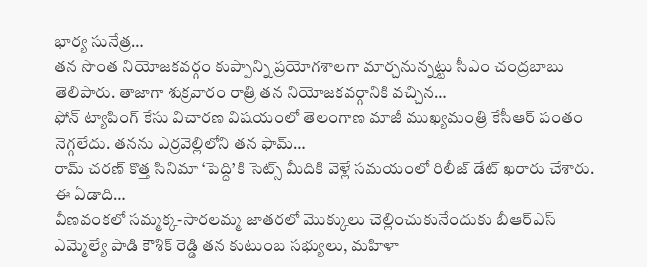భార్య సునేత్ర…
తన సొంత నియోజకవర్గం కుప్పాన్ని ప్రయోగశాలగా మార్చనున్నట్టు సీఎం చంద్రబాబు తెలిపారు. తాజాగా శుక్రవారం రాత్రి తన నియోజకవర్గానికి వచ్చిన…
ఫోన్ ట్యాపింగ్ కేసు విచారణ విషయంలో తెలంగాణ మాజీ ముఖ్యమంత్రి కేసీఆర్ పంతం నెగ్గలేదు. తనను ఎర్రవెల్లిలోని తన ఫామ్…
రామ్ చరణ్ కొత్త సినిమా ‘పెద్ది’కి సెట్స్ మీదికి వెళ్లే సమయంలో రిలీజ్ డేట్ ఖరారు చేశారు. ఈ ఏడాది…
వీణవంకలో సమ్మక్క-సారలమ్మ జాతరలో మొక్కులు చెల్లించుకునేందుకు బీఆర్ఎస్ ఎమ్మెల్యే పాడి కౌశిక్ రెడ్డి తన కుటుంబ సభ్యులు, మహిళా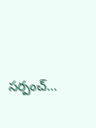సర్పంచ్…